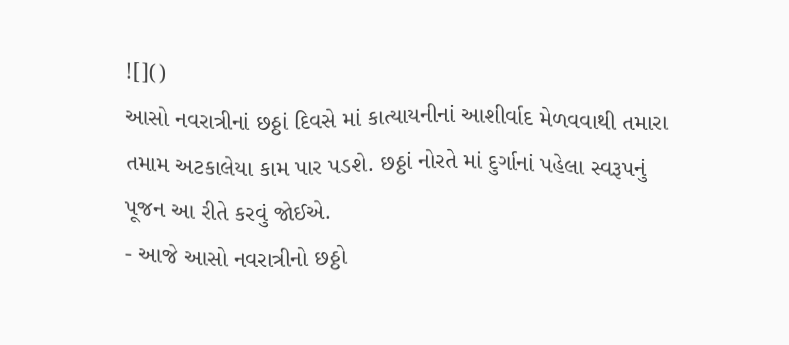![]()
આસો નવરાત્રીનાં છઠ્ઠાં દિવસે માં કાત્યાયનીનાં આશીર્વાદ મેળવવાથી તમારા તમામ અટકાલેયા કામ પાર પડશે. છઠ્ઠાં નોરતે માં દુર્ગાનાં પહેલા સ્વરૂપનું પૂજન આ રીતે કરવું જોઈએ.
- આજે આસો નવરાત્રીનો છઠ્ઠો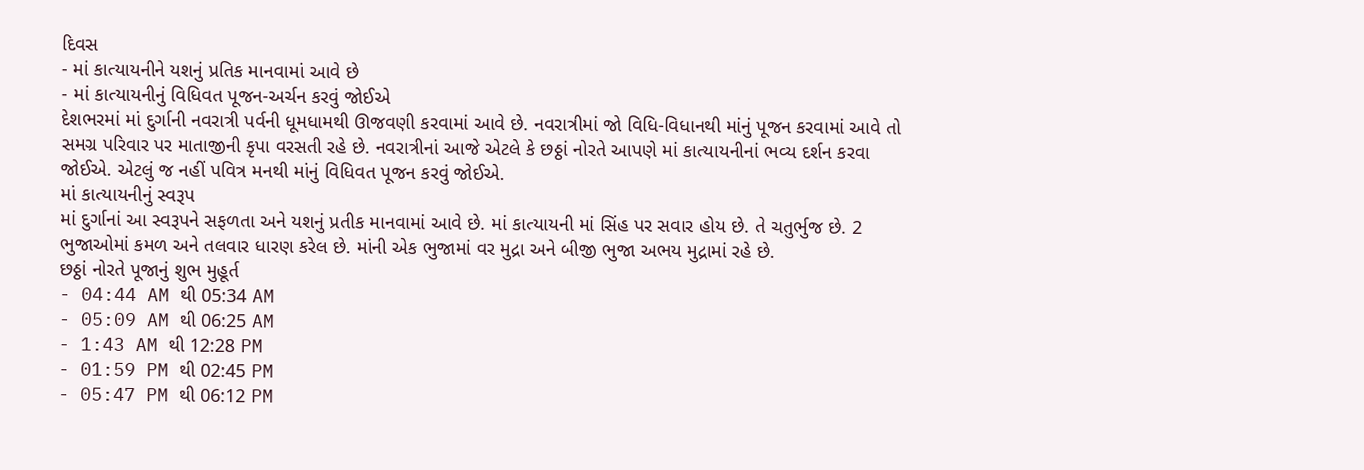દિવસ
- માં કાત્યાયનીને યશનું પ્રતિક માનવામાં આવે છે
- માં કાત્યાયનીનું વિધિવત પૂજન-અર્ચન કરવું જોઈએ
દેશભરમાં માં દુર્ગાની નવરાત્રી પર્વની ધૂમધામથી ઊજવણી કરવામાં આવે છે. નવરાત્રીમાં જો વિધિ-વિધાનથી માંનું પૂજન કરવામાં આવે તો સમગ્ર પરિવાર પર માતાજીની કૃપા વરસતી રહે છે. નવરાત્રીનાં આજે એટલે કે છઠ્ઠાં નોરતે આપણે માં કાત્યાયનીનાં ભવ્ય દર્શન કરવા જોઈએ. એટલું જ નહીં પવિત્ર મનથી માંનું વિધિવત પૂજન કરવું જોઈએ.
માં કાત્યાયનીનું સ્વરૂપ
માં દુર્ગાનાં આ સ્વરૂપને સફળતા અને યશનું પ્રતીક માનવામાં આવે છે. માં કાત્યાયની માં સિંહ પર સવાર હોય છે. તે ચતુર્ભુજ છે. 2 ભુજાઓમાં કમળ અને તલવાર ધારણ કરેલ છે. માંની એક ભુજામાં વર મુદ્રા અને બીજી ભુજા અભય મુદ્રામાં રહે છે.
છઠ્ઠાં નોરતે પૂજાનું શુભ મુહૂર્ત
- 04:44 AM થી 05:34 AM
- 05:09 AM થી 06:25 AM
- 1:43 AM થી 12:28 PM
- 01:59 PM થી 02:45 PM
- 05:47 PM થી 06:12 PM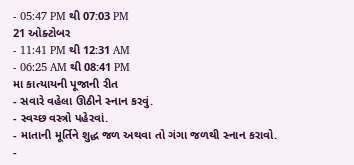- 05:47 PM થી 07:03 PM
21 ઓક્ટોબર
- 11:41 PM થી 12:31 AM
- 06:25 AM થી 08:41 PM
મા કાત્યાયની પૂજાની રીત
- સવારે વહેલા ઊઠીને સ્નાન કરવું.
- સ્વચ્છ વસ્ત્રો પહેરવાં.
- માતાની મૂર્તિને શુદ્ધ જળ અથવા તો ગંગા જળથી સ્નાન કરાવો.
-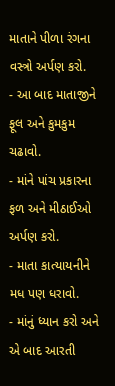માતાને પીળા રંગના વસ્ત્રો અર્પણ કરો.
- આ બાદ માતાજીને ફૂલ અને કુમકુમ ચઢાવો.
- માંને પાંચ પ્રકારના ફળ અને મીઠાઈઓ અર્પણ કરો.
- માતા કાત્યાયનીને મધ પણ ધરાવો.
- માંનું ધ્યાન કરો અને એ બાદ આરતી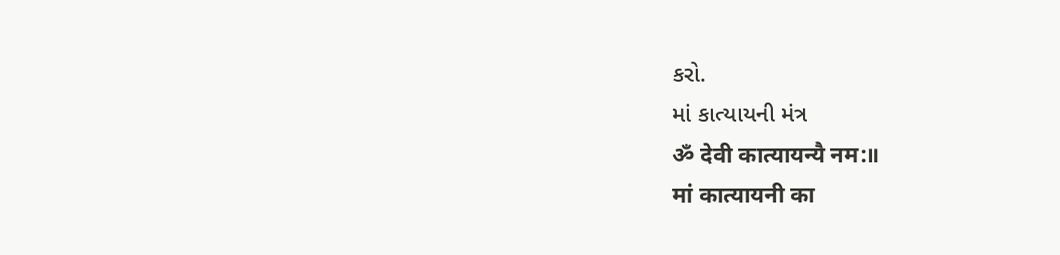કરો.
માં કાત્યાયની મંત્ર
ॐ देवी कात्यायन्यै नम:॥
मां कात्यायनी का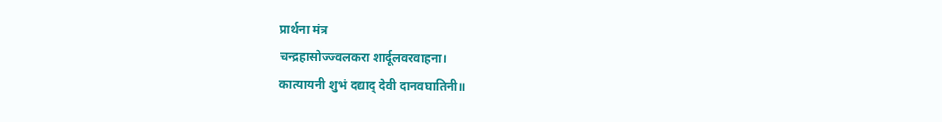प्रार्थना मंत्र
चन्द्रहासोज्ज्वलकरा शार्दूलवरवाहना।
कात्यायनी शुभं दद्याद् देवी दानवघातिनी॥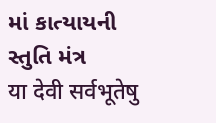માં કાત્યાયની સ્તુતિ મંત્ર
या देवी सर्वभूतेषु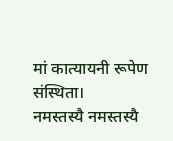मां कात्यायनी रूपेण संस्थिता।
नमस्तस्यै नमस्तस्यै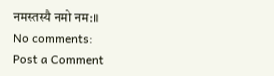नमस्तस्यै नमो नम:॥
No comments:
Post a Comment